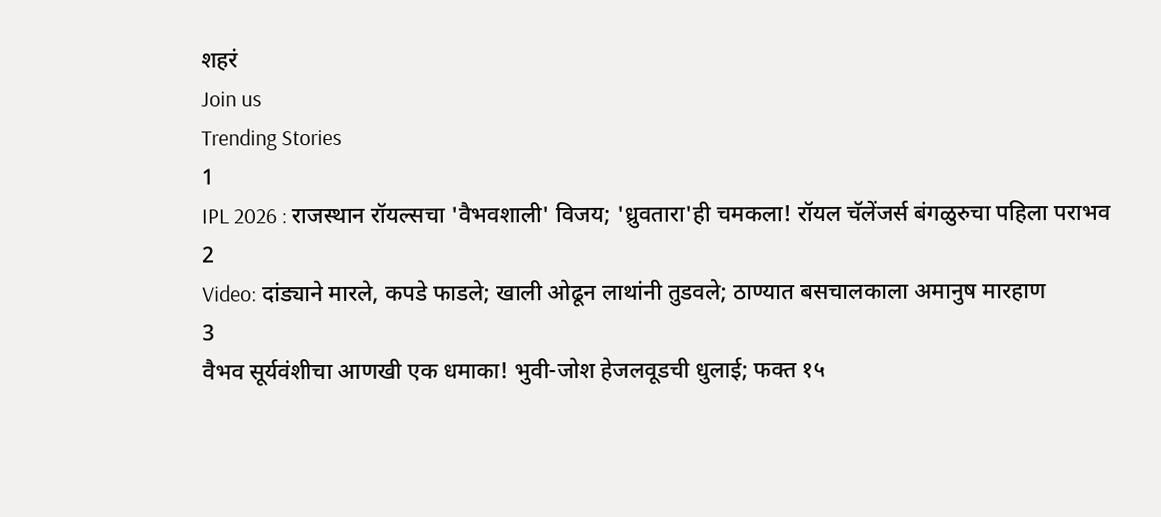शहरं
Join us
Trending Stories
1
IPL 2026 : राजस्थान रॉयल्सचा 'वैभवशाली' विजय; 'ध्रुवतारा'ही चमकला! रॉयल चॅलेंजर्स बंगळुरुचा पहिला पराभव
2
Video: दांड्याने मारले, कपडे फाडले; खाली ओढून लाथांनी तुडवले; ठाण्यात बसचालकाला अमानुष मारहाण
3
वैभव सूर्यवंशीचा आणखी एक धमाका! भुवी-जोश हेजलवूडची धुलाई; फक्त १५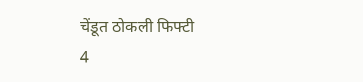चेंडूत ठोकली फिफ्टी
4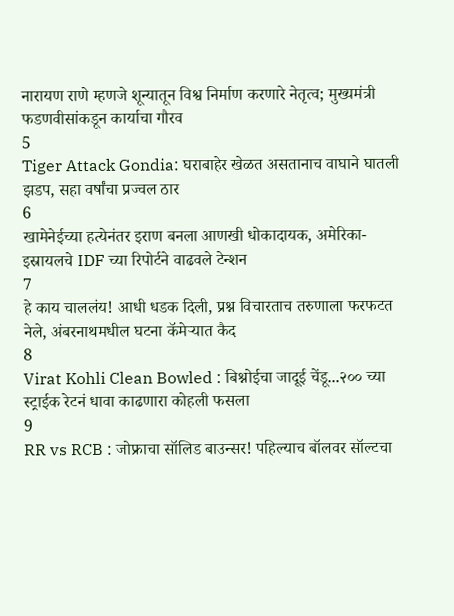नारायण राणे म्हणजे शून्यातून विश्व निर्माण करणारे नेतृत्व; मुख्यमंत्री फडणवीसांकडून कार्याचा गौरव
5
Tiger Attack Gondia: घराबाहेर खेळत असतानाच वाघाने घातली झडप, सहा वर्षांचा प्रज्वल ठार
6
खामेनेईच्या हत्येनंतर इराण बनला आणखी धोकादायक, अमेरिका-इस्रायलचे IDF च्या रिपोर्टने वाढवले टेन्शन
7
हे काय चाललंय! आधी धडक दिली, प्रश्न विचारताच तरुणाला फरफटत नेले, अंबरनाथमधील घटना कॅमेऱ्यात कैद
8
Virat Kohli Clean Bowled : बिश्नोईचा जादूई चेंडू...२०० च्या स्ट्राईक रेटनं धावा काढणारा कोहली फसला
9
RR vs RCB : जोफ्राचा सॉलिड बाउन्सर! पहिल्याच बॉलवर सॉल्टचा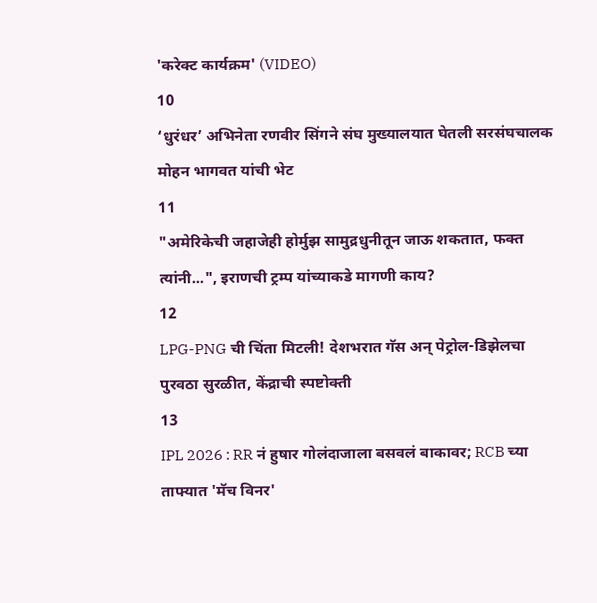'करेक्ट कार्यक्रम' (VIDEO)
10
‘धुरंधर’ अभिनेता रणवीर सिंगने संघ मुख्यालयात घेतली सरसंघचालक मोहन भागवत यांची भेट
11
"अमेरिकेची जहाजेही होर्मुझ सामुद्रधुनीतून जाऊ शकतात, फक्त त्यांनी...", इराणची ट्रम्प यांच्याकडे मागणी काय?
12
LPG-PNG ची चिंता मिटली! देशभरात गॅस अन् पेट्रोल-डिझेलचा पुरवठा सुरळीत, केंद्राची स्पष्टोक्ती
13
IPL 2026 : RR नं हुषार गोलंदाजाला बसवलं बाकावर; RCB च्या ताफ्यात 'मॅच विनर'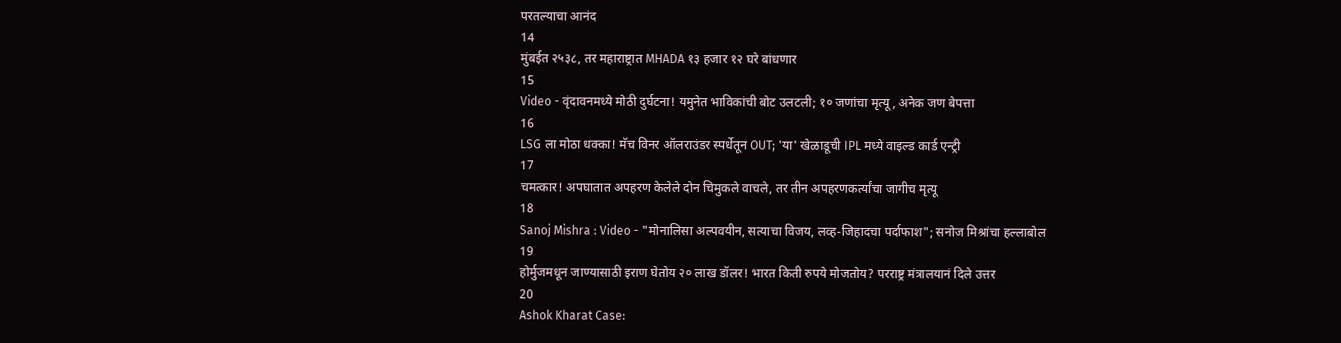परतल्याचा आनंद
14
मुंबईत २५३८, तर महाराष्ट्रात MHADA १३ हजार १२ घरे बांधणार
15
Video - वृंदावनमध्ये मोठी दुर्घटना! यमुनेत भाविकांची बोट उलटली; १० जणांचा मृत्यू, अनेक जण बेपत्ता
16
LSG ला मोठा धक्का! मॅच विनर ऑलराउंडर स्पर्धेतून OUT; 'या' खेळाडूची IPL मध्ये वाइल्ड कार्ड एन्ट्री
17
चमत्कार! अपघातात अपहरण केलेले दोन चिमुकले वाचले, तर तीन अपहरणकर्त्यांचा जागीच मृत्यू
18
Sanoj Mishra : Video - "मोनालिसा अल्पवयीन, सत्याचा विजय, लव्ह-जिहादचा पर्दाफाश"; सनोज मिश्रांचा हल्लाबोल
19
होर्मुजमधून जाण्यासाठी इराण घेतोय २० लाख डॉलर! भारत किती रुपये मोजतोय? परराष्ट्र मंत्रालयानं दिले उत्तर
20
Ashok Kharat Case: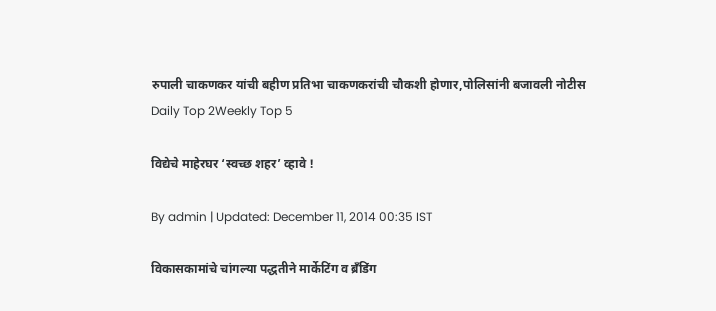रुपाली चाकणकर यांची बहीण प्रतिभा चाकणकरांची चौकशी होणार,पोलिसांनी बजावली नोटीस
Daily Top 2Weekly Top 5

विद्येचे माहेरघर ‘स्वच्छ शहर’ व्हावे !

By admin | Updated: December 11, 2014 00:35 IST

विकासकामांचे चांगल्या पद्धतीने मार्केटिंग व ब्रँडिंग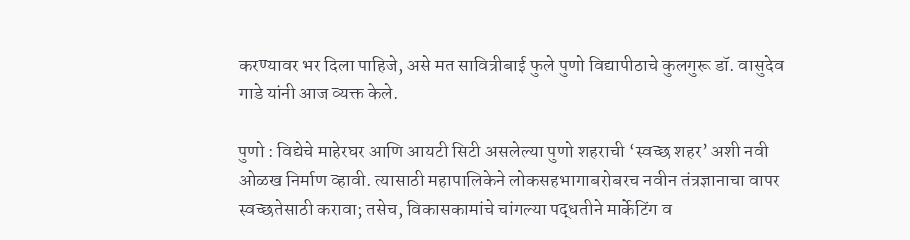करण्यावर भर दिला पाहिजे, असे मत सावित्रीबाई फुले पुणो विद्यापीठाचे कुलगुरू डॉ. वासुदेव गाडे यांनी आज व्यक्त केले.

पुणो : विद्येचे माहेरघर आणि आयटी सिटी असलेल्या पुणो शहराची ‘स्वच्छ शहर’ अशी नवी ओळख निर्माण व्हावी. त्यासाठी महापालिकेने लोकसहभागाबरोबरच नवीन तंत्रज्ञानाचा वापर स्वच्छतेसाठी करावा; तसेच, विकासकामांचे चांगल्या पद्धतीने मार्केटिंग व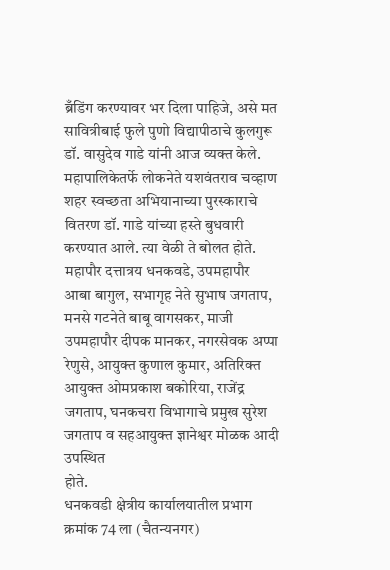ब्रँडिंग करण्यावर भर दिला पाहिजे, असे मत सावित्रीबाई फुले पुणो विद्यापीठाचे कुलगुरू डॉ. वासुदेव गाडे यांनी आज व्यक्त केले.
महापालिकेतर्फे लोकनेते यशवंतराव चव्हाण शहर स्वच्छता अभियानाच्या पुरस्काराचे वितरण डॉ. गाडे यांच्या हस्ते बुधवारी करण्यात आले. त्या वेळी ते बोलत होते. महापौर दत्तात्रय धनकवडे, उपमहापौर आबा बागुल, सभागृह नेते सुभाष जगताप, मनसे गटनेते बाबू वागसकर, माजी उपमहापौर दीपक मानकर, नगरसेवक अप्पा रेणुसे, आयुक्त कुणाल कुमार, अतिरिक्त आयुक्त ओमप्रकाश बकोरिया, राजेंद्र जगताप, घनकचरा विभागाचे प्रमुख सुरेश जगताप व सहआयुक्त ज्ञानेश्वर मोळक आदी उपस्थित
होते.
धनकवडी क्षेत्रीय कार्यालयातील प्रभाग क्रमांक 74 ला (चैतन्यनगर)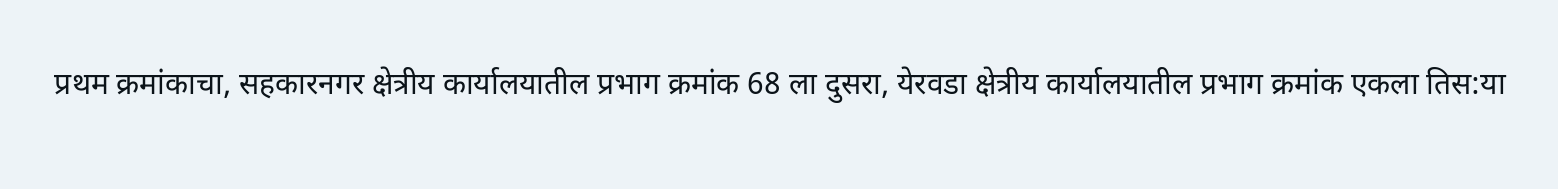प्रथम क्रमांकाचा, सहकारनगर क्षेत्रीय कार्यालयातील प्रभाग क्रमांक 68 ला दुसरा, येरवडा क्षेत्रीय कार्यालयातील प्रभाग क्रमांक एकला तिस:या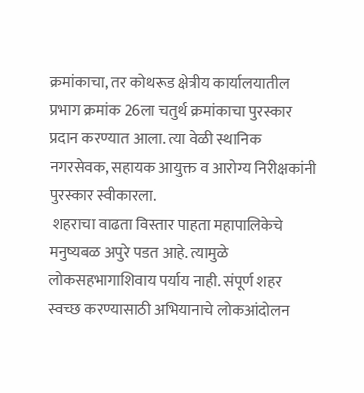क्रमांकाचा, तर कोथरूड क्षेत्रीय कार्यालयातील प्रभाग क्रमांक 26ला चतुर्थ क्रमांकाचा पुरस्कार प्रदान करण्यात आला. त्या वेळी स्थानिक
नगरसेवक, सहायक आयुक्त व आरोग्य निरीक्षकांनी पुरस्कार स्वीकारला.
 शहराचा वाढता विस्तार पाहता महापालिकेचे मनुष्यबळ अपुरे पडत आहे. त्यामुळे लोकसहभागाशिवाय पर्याय नाही. संपूर्ण शहर स्वच्छ करण्यासाठी अभियानाचे लोकआंदोलन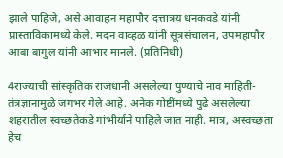झाले पाहिजे, असे आवाहन महापौर दत्तात्रय धनकवडे यांनी प्रास्ताविकामध्ये केले. मदन वाव्हळ यांनी सूत्रसंचालन, उपमहापौर आबा बागुल यांनी आभार मानले. (प्रतिनिधी)

4राज्याची सांस्कृतिक राजधानी असलेल्या पुण्याचे नाव माहिती- तंत्रज्ञानामुळे जगभर गेले आहे. अनेक गोष्टींमध्ये पुढे असलेल्या  शहरातील स्वच्छतेकडे गांभीर्याने पाहिले जात नाही. मात्र, अस्वच्छता हेच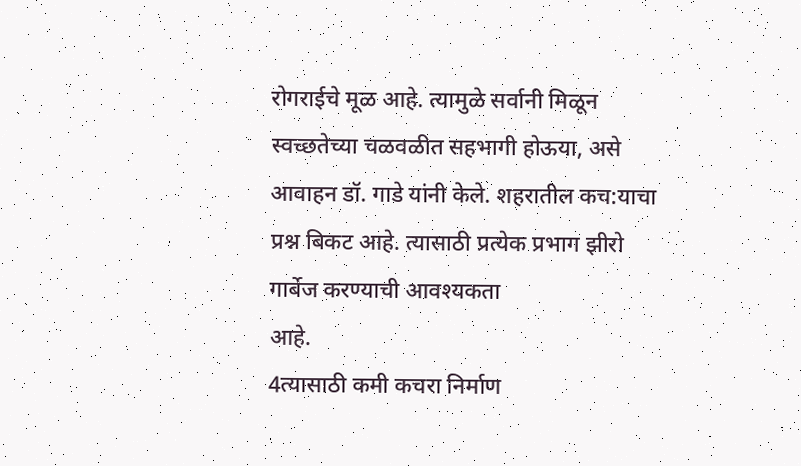रोगराईचे मूळ आहे. त्यामुळे सर्वानी मिळून स्वच्छतेच्या चळवळीत सहभागी होऊया, असे आवाहन डॉ. गाडे यांनी केले. शहरातील कच:याचा प्रश्न बिकट आहे. त्यासाठी प्रत्येक प्रभाग झीरो गार्बेज करण्याची आवश्यकता
आहे.
4त्यासाठी कमी कचरा निर्माण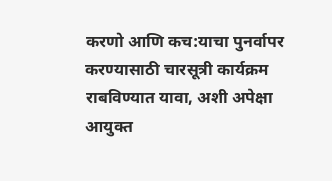करणो आणि कच:याचा पुनर्वापर करण्यासाठी चारसूत्री कार्यक्रम राबविण्यात यावा, अशी अपेक्षा आयुक्त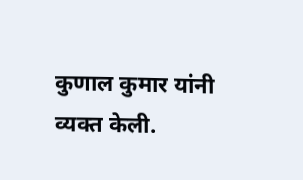कुणाल कुमार यांनी व्यक्त केली.